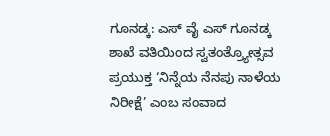ಗೂನಡ್ಕ: ಎಸ್ ವೈ ಎಸ್ ಗೂನಡ್ಕ ಶಾಖೆ ವತಿಯಿಂದ ಸ್ವತಂತ್ರ್ಯೋತ್ಸವ ಪ್ರಯುಕ್ತ ‘ನಿನ್ನೆಯ ನೆನಪು ನಾಳೆಯ ನಿರೀಕ್ಷೆ’ ಎಂಬ ಸಂವಾದ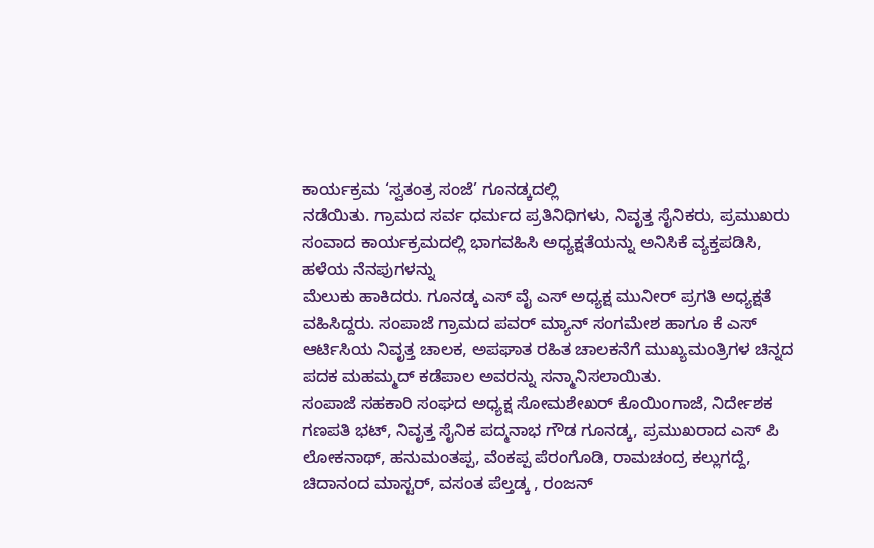ಕಾರ್ಯಕ್ರಮ ‘ಸ್ವತಂತ್ರ ಸಂಜೆ’ ಗೂನಡ್ಕದಲ್ಲಿ
ನಡೆಯಿತು. ಗ್ರಾಮದ ಸರ್ವ ಧರ್ಮದ ಪ್ರತಿನಿಧಿಗಳು, ನಿವೃತ್ತ ಸೈನಿಕರು, ಪ್ರಮುಖರು ಸಂವಾದ ಕಾರ್ಯಕ್ರಮದಲ್ಲಿ ಭಾಗವಹಿಸಿ ಅಧ್ಯಕ್ಷತೆಯನ್ನು ಅನಿಸಿಕೆ ವ್ಯಕ್ತಪಡಿಸಿ, ಹಳೆಯ ನೆನಪುಗಳನ್ನು
ಮೆಲುಕು ಹಾಕಿದರು. ಗೂನಡ್ಕ ಎಸ್ ವೈ ಎಸ್ ಅಧ್ಯಕ್ಷ ಮುನೀರ್ ಪ್ರಗತಿ ಅಧ್ಯಕ್ಷತೆ ವಹಿಸಿದ್ದರು. ಸಂಪಾಜೆ ಗ್ರಾಮದ ಪವರ್ ಮ್ಯಾನ್ ಸಂಗಮೇಶ ಹಾಗೂ ಕೆ ಎಸ್ ಆರ್ಟಿಸಿಯ ನಿವೃತ್ತ ಚಾಲಕ, ಅಪಘಾತ ರಹಿತ ಚಾಲಕನೆಗೆ ಮುಖ್ಯಮಂತ್ರಿಗಳ ಚಿನ್ನದ ಪದಕ ಮಹಮ್ಮದ್ ಕಡೆಪಾಲ ಅವರನ್ನು ಸನ್ಮಾನಿಸಲಾಯಿತು.
ಸಂಪಾಜೆ ಸಹಕಾರಿ ಸಂಘದ ಅಧ್ಯಕ್ಷ ಸೋಮಶೇಖರ್ ಕೊಯಿoಗಾಜೆ, ನಿರ್ದೇಶಕ ಗಣಪತಿ ಭಟ್, ನಿವೃತ್ತ ಸೈನಿಕ ಪದ್ಮನಾಭ ಗೌಡ ಗೂನಡ್ಕ, ಪ್ರಮುಖರಾದ ಎಸ್ ಪಿ ಲೋಕನಾಥ್, ಹನುಮಂತಪ್ಪ, ವೆಂಕಪ್ಪ ಪೆರಂಗೊಡಿ, ರಾಮಚಂದ್ರ ಕಲ್ಲುಗದ್ದೆ, ಚಿದಾನಂದ ಮಾಸ್ಟರ್, ವಸಂತ ಪೆಲ್ತಡ್ಕ , ರಂಜನ್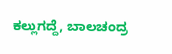ಕಲ್ಲುಗದ್ದೆ, ಬಾಲಚಂದ್ರ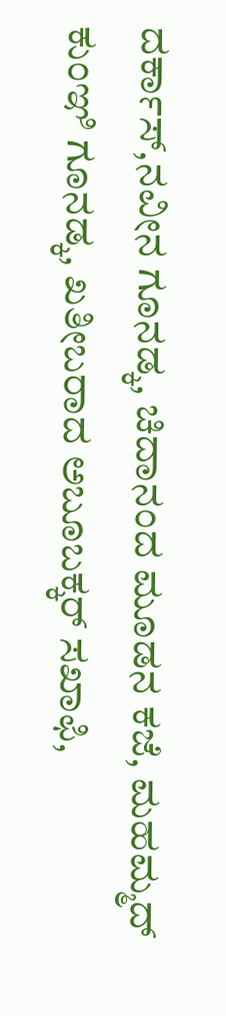ದರ್ಕಾಸ್,ನವೀನ ಗೂನಡ್ಕ, ಚಿದಾನಂದ ಮೂಡನ ಕಜೆ, ಮಹಮ್ಮದ್ ಕುಂಞಿ ಗೂನಡ್ಕ, ಖತೀಬರಾದ ಅಬೂಬಕ್ಕರ್ ಸಖಾಫಿ,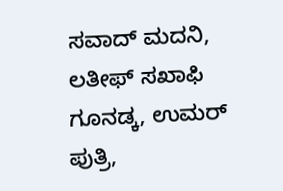ಸವಾದ್ ಮದನಿ, ಲತೀಫ್ ಸಖಾಫಿ ಗೂನಡ್ಕ, ಉಮರ್ ಪುತ್ರಿ,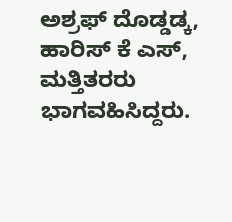ಅಶ್ರಫ್ ದೊಡ್ಡಡ್ಕ, ಹಾರಿಸ್ ಕೆ ಎಸ್, ಮತ್ತಿತರರು ಭಾಗವಹಿಸಿದ್ದರು.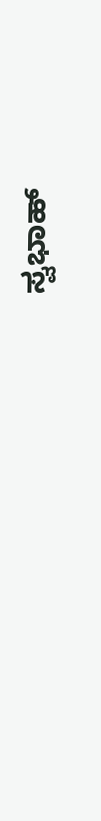ಸ್ವಭಾಹ್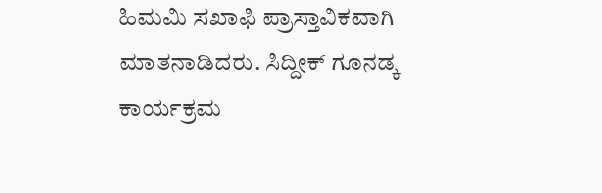ಹಿಮಮಿ ಸಖಾಫಿ ಪ್ರಾಸ್ತಾವಿಕವಾಗಿ ಮಾತನಾಡಿದರು. ಸಿದ್ದೀಕ್ ಗೂನಡ್ಕ ಕಾರ್ಯಕ್ರಮ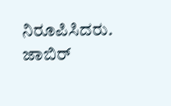ನಿರೂಪಿಸಿದರು. ಜಾಬಿರ್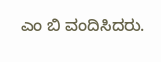ಎಂ ಬಿ ವಂದಿಸಿದರು.